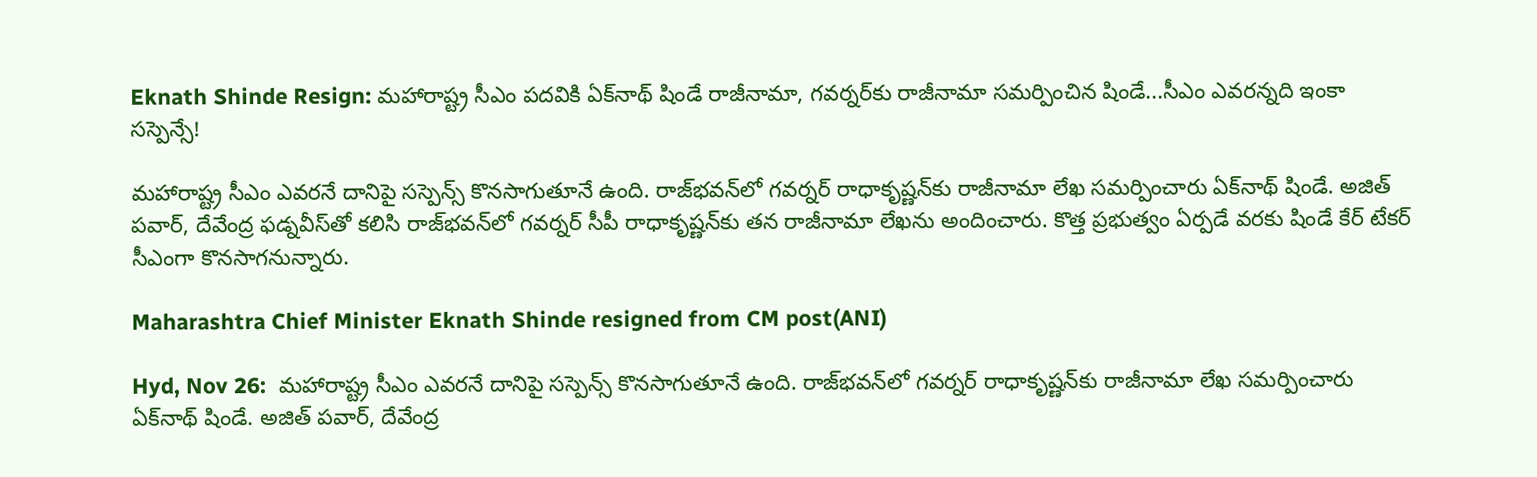Eknath Shinde Resign: మహారాష్ట్ర సీఎం పదవికి ఏక్‌నాథ్‌ షిండే రాజీనామా, గవర్నర్‌కు రాజీనామా సమర్పించిన షిండే...సీఎం ఎవరన్నది ఇంకా సస్పెన్సే!

మహారాష్ట్ర సీఎం ఎవరనే దానిపై సస్పెన్స్ కొనసాగుతూనే ఉంది. రాజ్‌భవన్‌లో గవర్నర్ రాధాకృష్ణన్‌కు రాజీనామా లేఖ సమర్పించారు ఏక్‌నాథ్ షిండే. అజిత్ పవార్, దేవేంద్ర ఫడ్నవీస్‌తో కలిసి రాజ్‌భవన్‌లో గవర్నర్ సీపీ రాధాకృష్ణన్‌కు తన రాజీనామా లేఖను అందించారు. కొత్త ప్రభుత్వం ఏర్పడే వరకు షిండే కేర్ టేకర్ సీఎంగా కొనసాగనున్నారు.

Maharashtra Chief Minister Eknath Shinde resigned from CM post(ANI)

Hyd, Nov 26:  మహారాష్ట్ర సీఎం ఎవరనే దానిపై సస్పెన్స్ కొనసాగుతూనే ఉంది. రాజ్‌భవన్‌లో గవర్నర్ రాధాకృష్ణన్‌కు రాజీనామా లేఖ సమర్పించారు ఏక్‌నాథ్ షిండే. అజిత్ పవార్, దేవేంద్ర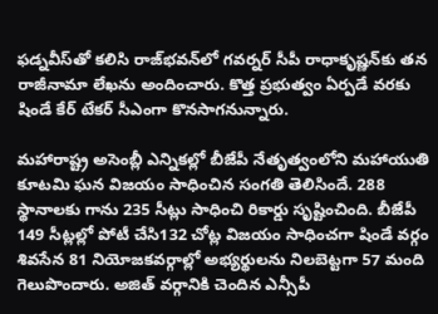ఫడ్నవీస్‌తో కలిసి రాజ్‌భవన్‌లో గవర్నర్ సీపీ రాధాకృష్ణన్‌కు తన రాజీనామా లేఖను అందించారు. కొత్త ప్రభుత్వం ఏర్పడే వరకు షిండే కేర్ టేకర్ సీఎంగా కొనసాగనున్నారు.

మహారాష్ట్ర అసెంబ్లీ ఎన్నికల్లో బీజేపీ నేతృత్వంలోని మహాయుతి కూటమి ఘన విజయం సాధించిన సంగతి తెలిసిందే. 288 స్థానాలకు గాను 235 సీట్లు సాధించి రికార్డు సృష్టించింది. బీజేపీ 149 సీట్లల్లో పోటీ చేసి132 చోట్ల విజయం సాధించగా షిండే వర్గం శివసేన 81 నియోజకవర్గాల్లో అభ్యర్థులను నిలబెట్టగా 57 మంది గెలుపొందారు. అజిత్ వర్గానికి చెందిన ఎన్సీపీ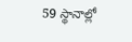59 స్థానాల్లో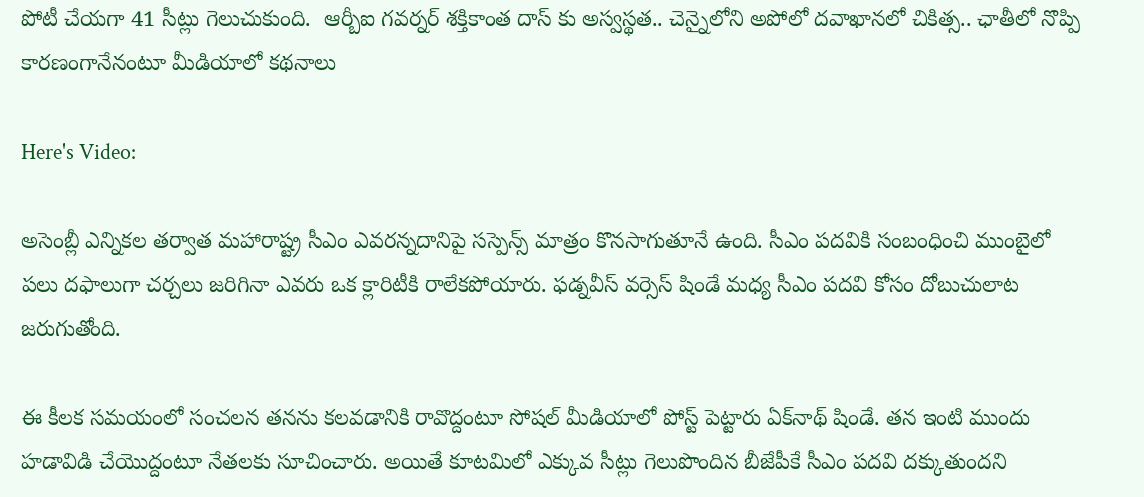పోటీ చేయగా 41 సీట్లు గెలుచుకుంది.  ఆర్బీఐ గవర్నర్‌ శక్తికాంత దాస్‌ కు అస్వస్థత.. చెన్నైలోని అపోలో దవాఖానలో చికిత్స.. ఛాతీలో నొప్పి కారణంగానేనంటూ మీడియాలో కథనాలు

Here's Video:

అసెంబ్లీ ఎన్నికల తర్వాత మహారాష్ట్ర సీఎం ఎవరన్నదానిపై సస్పెన్స్ మాత్రం కొనసాగుతూనే ఉంది. సీఎం పదవికి సంబంధించి ముంబైలో పలు దఫాలుగా చర్చలు జరిగినా ఎవరు ఒక క్లారిటీకి రాలేకపోయారు. ఫడ్నవీస్‌ వర్సెస్ షిండే మధ్య సీఎం పదవి కోసం దోబుచులాట జరుగుతోంది.

ఈ కీలక సమయంలో సంచలన తనను కలవడానికి రావొద్దంటూ సోషల్‌ మీడియాలో పోస్ట్‌ పెట్టారు ఏక్‌నాథ్ షిండే. తన ఇంటి ముందు హడావిడి చేయొద్దంటూ నేతలకు సూచించారు. అయితే కూటమిలో ఎక్కువ సీట్లు గెలుపొందిన బీజేపీకే సీఎం పదవి దక్కుతుందని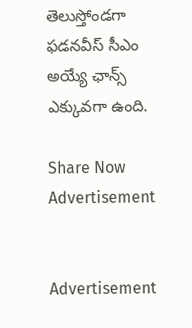తెలుస్తోండగా ఫడనవీస్ సీఎం అయ్యే ఛాన్స్ ఎక్కువగా ఉంది.

Share Now
Advertisement


Advertisement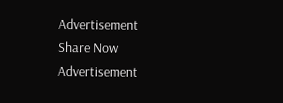Advertisement
Share Now
Advertisement